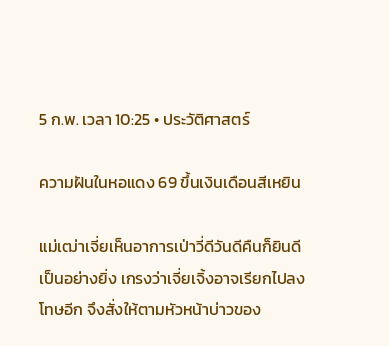5 ก.พ. เวลา 10:25 • ประวัติศาสตร์

ความฝันในหอแดง 69 ขึ้นเงินเดือนสีเหยิน

แม่เฒ่าเจี่ยเห็นอาการเป่าวี่ดีวันดีคืนก็ยินดีเป็นอย่างยิ่ง เกรงว่าเจี่ยเจิ้งอาจเรียกไปลงโทษอีก จึงสั่งให้ตามหัวหน้าบ่าวของ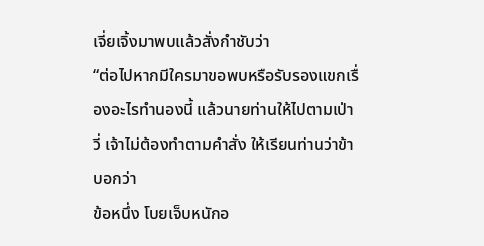เจี่ยเจิ้งมาพบแล้วสั่งกำชับว่า
“ต่อไปหากมีใครมาขอพบหรือรับรองแขกเรื่องอะไรทำนองนี้ แล้วนายท่านให้ไปตามเป่าวี่ เจ้าไม่ต้องทำตามคำสั่ง ให้เรียนท่านว่าข้าบอกว่า
ข้อหนึ่ง โบยเจ็บหนักอ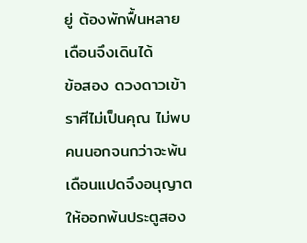ยู่ ต้องพักฟื้นหลายเดือนจึงเดินได้
ข้อสอง ดวงดาวเข้าราศีไม่เป็นคุณ ไม่พบคนนอกจนกว่าจะพ้นเดือนแปดจึงอนุญาตให้ออกพ้นประตูสอง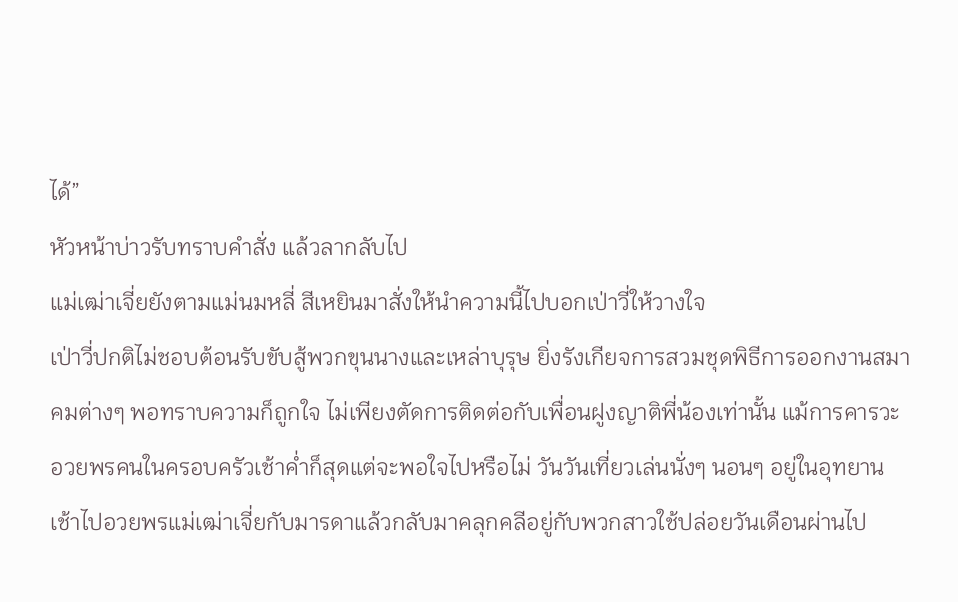ได้”
หัวหน้าบ่าวรับทราบคำสั่ง แล้วลากลับไป
แม่เฒ่าเจี่ยยังตามแม่นมหลี่ สีเหยินมาสั่งให้นำความนี้ไปบอกเป่าวี่ให้วางใจ
เป่าวี่ปกติไม่ชอบต้อนรับขับสู้พวกขุนนางและเหล่าบุรุษ ยิ่งรังเกียจการสวมชุดพิธีการออกงานสมาคมต่างๆ พอทราบความก็ถูกใจ ไม่เพียงตัดการติดต่อกับเพื่อนฝูงญาติพี่น้องเท่านั้น แม้การคารวะอวยพรคนในครอบครัวเช้าค่ำก็สุดแต่จะพอใจไปหรือไม่ วันวันเที่ยวเล่นนั่งๆ นอนๆ อยู่ในอุทยาน เช้าไปอวยพรแม่เฒ่าเจี่ยกับมารดาแล้วกลับมาคลุกคลีอยู่กับพวกสาวใช้ปล่อยวันเดือนผ่านไป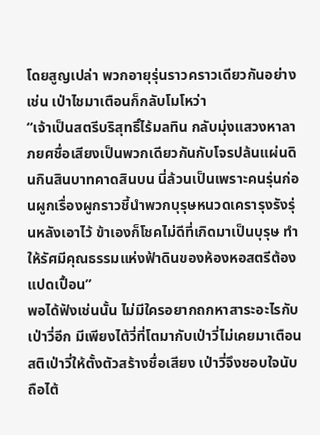โดยสูญเปล่า พวกอายุรุ่นราวคราวเดียวกันอย่างเช่น เป่าไชมาเตือนก็กลับโมโหว่า
“เจ้าเป็นสตรีบริสุทธิ์ไร้มลทิน กลับมุ่งแสวงหาลาภยศชื่อเสียงเป็นพวกเดียวกันกับโจรปล้นแผ่นดินกินสินบาทคาดสินบน นี่ล้วนเป็นเพราะคนรุ่นก่อนผูกเรื่องผูกราวชี้นำพวกบุรุษหนวดเครารุงรังรุ่นหลังเอาไว้ ข้าเองก็โชคไม่ดีที่เกิดมาเป็นบุรุษ ทำให้รัศมีคุณธรรมแห่งฟ้าดินของห้องหอสตรีต้องแปดเปื้อน”
พอได้ฟังเช่นนั้น ไม่มีใครอยากถกหาสาระอะไรกับเป่าวี่อีก มีเพียงไต้วี่ที่โตมากับเป่าวี่ไม่เคยมาเตือนสติเป่าวี่ให้ตั้งตัวสร้างชื่อเสียง เป่าวี่จึงชอบใจนับถือไต้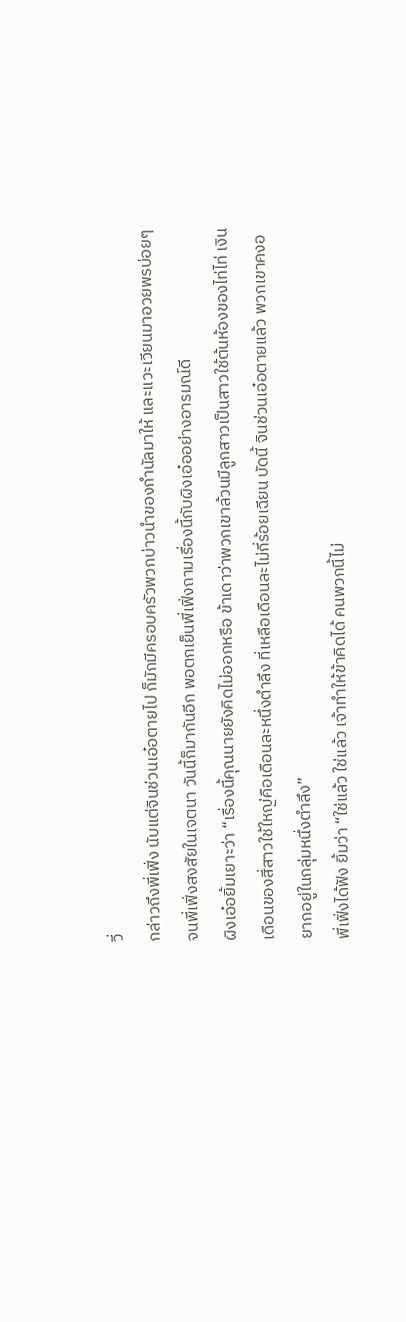วี่
กล่าวถึงพี่เฟิ่ง นับแต่จินช่วนเอ๋อตายไป ก็มักมีครอบครัวพวกบ่าวนำของกำนัลมาให้ และแวะเวียนมาอวยพรบ่อยๆ จนพี่เฟิ่งสงสัยในเจตนา วันนี้ก็มากันอีก พอตกเย็นพี่เฟิ่งถามเรื่องนี้กับผิงเอ๋ออย่างอารมณ์ดี
ผิงเอ๋อยิ้มเยาะว่า “เรื่องนี้คุณนายยังคิดไม่ออกหรือ ข้าเดาว่าพวกเขาล้วนมีลูกสาวเป็นสาวใช้ต้นห้องของไท่ไท่ เงินเดือนของสี่สาวใช้ใหญ่คือเดือนละหนึ่งตำลึง ที่เหลือเดือนละไม่กี่ร้อยเฉียน บัดนี้ จินช่วนเอ๋อตายแล้ว พวกเขาคงอยากอยู่ในกลุ่มหนึ่งตำลึง”
พี่เฟิ่งได้ฟัง ยิ้มว่า “ใช่แล้ว ใช่แล้ว เจ้าทำให้ข้าคิดได้ คนพวกนี้ไม่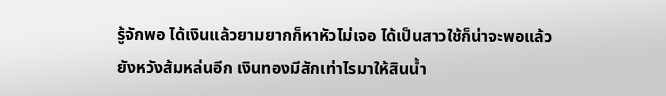รู้จักพอ ได้เงินแล้วยามยากก็หาหัวไม่เจอ ได้เป็นสาวใช้ก็น่าจะพอแล้ว ยังหวังส้มหล่นอีก เงินทองมีสักเท่าไรมาให้สินน้ำ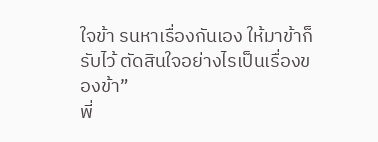ใจข้า รนหาเรื่องกันเอง ให้มาข้าก็รับไว้ ตัดสินใจอย่างไรเป็นเรื่องของข้า”
พี่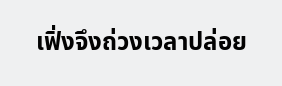เฟิ่งจึงถ่วงเวลาปล่อย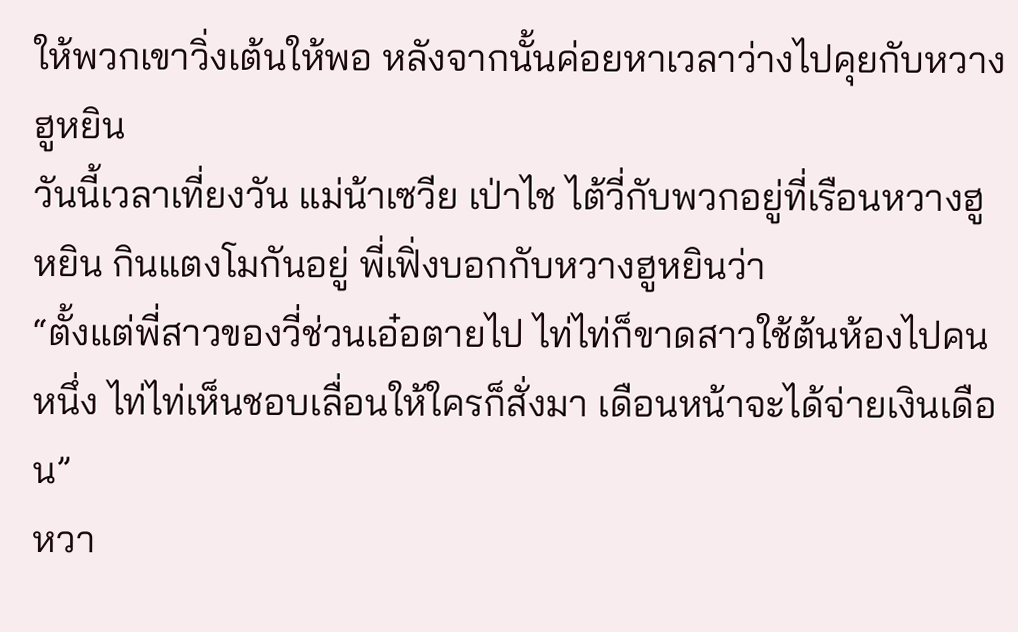ให้พวกเขาวิ่งเต้นให้พอ หลังจากนั้นค่อยหาเวลาว่างไปคุยกับหวางฮูหยิน
วันนี้เวลาเที่ยงวัน แม่น้าเซวีย เป่าไช ไต้วี่กับพวกอยู่ที่เรือนหวางฮูหยิน กินแตงโมกันอยู่ พี่เฟิ่งบอกกับหวางฮูหยินว่า
“ตั้งแต่พี่สาวของวี่ช่วนเอ๋อตายไป ไท่ไท่ก็ขาดสาวใช้ต้นห้องไปคนหนึ่ง ไท่ไท่เห็นชอบเลื่อนให้ใครก็สั่งมา เดือนหน้าจะได้จ่ายเงินเดือน”
หวา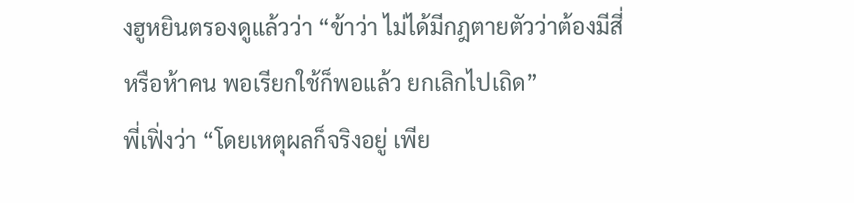งฮูหยินตรองดูแล้วว่า “ข้าว่า ไม่ได้มีกฎตายตัวว่าต้องมีสี่หรือห้าคน พอเรียกใช้ก็พอแล้ว ยกเลิกไปเถิด”
พี่เฟิ่งว่า “โดยเหตุผลก็จริงอยู่ เพีย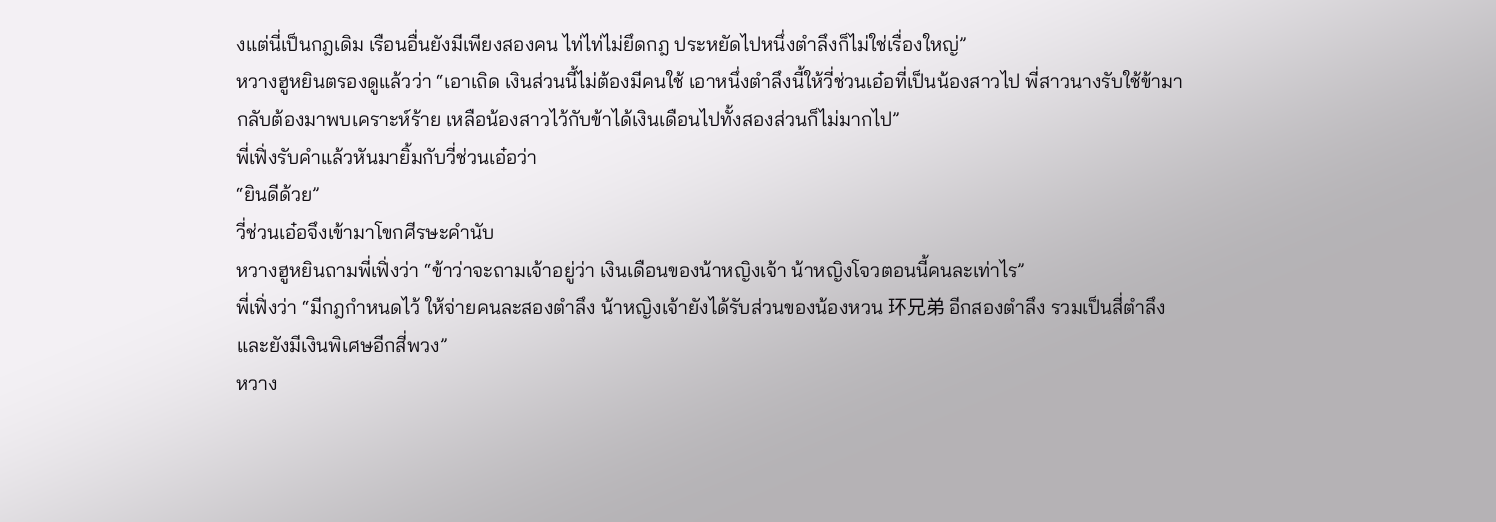งแต่นี่เป็นกฎเดิม เรือนอื่นยังมีเพียงสองคน ไท่ไท่ไม่ยึดกฎ ประหยัดไปหนึ่งตำลึงก็ไม่ใช่เรื่องใหญ่”
หวางฮูหยินตรองดูแล้วว่า “เอาเถิด เงินส่วนนี้ไม่ต้องมีคนใช้ เอาหนึ่งตำลึงนี้ให้วี่ช่วนเอ๋อที่เป็นน้องสาวไป พี่สาวนางรับใช้ข้ามา กลับต้องมาพบเคราะห์ร้าย เหลือน้องสาวไว้กับข้าได้เงินเดือนไปทั้งสองส่วนก็ไม่มากไป”
พี่เฟิ่งรับคำแล้วหันมายิ้มกับวี่ช่วนเอ๋อว่า
“ยินดีด้วย”
วี่ช่วนเอ๋อจึงเข้ามาโขกศีรษะคำนับ
หวางฮูหยินถามพี่เฟิ่งว่า “ข้าว่าจะถามเจ้าอยู่ว่า เงินเดือนของน้าหญิงเจ้า น้าหญิงโจวตอนนี้คนละเท่าไร”
พี่เฟิ่งว่า “มีกฎกำหนดไว้ ให้จ่ายคนละสองตำลึง น้าหญิงเจ้ายังได้รับส่วนของน้องหวน 环兄弟 อีกสองตำลึง รวมเป็นสี่ตำลึง และยังมีเงินพิเศษอีกสี่พวง”
หวาง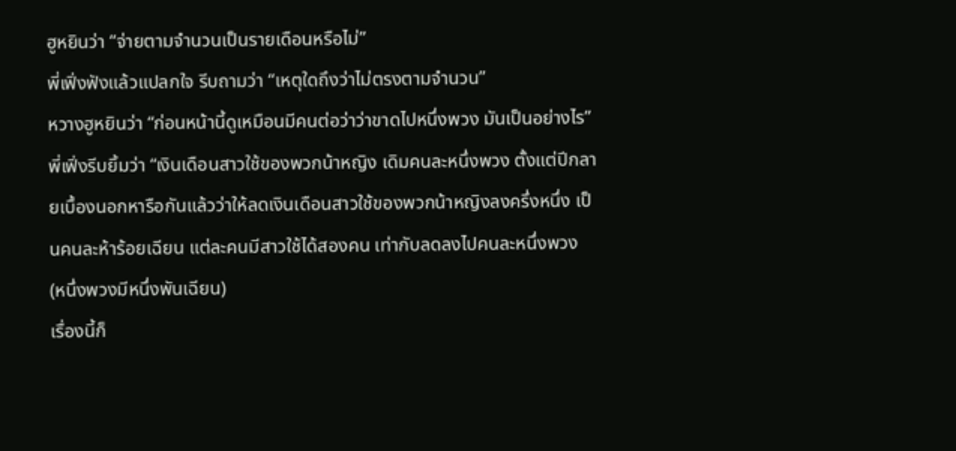ฮูหยินว่า “จ่ายตามจำนวนเป็นรายเดือนหรือไม่”
พี่เฟิ่งฟังแล้วแปลกใจ รีบถามว่า “เหตุใดถึงว่าไม่ตรงตามจำนวน”
หวางฮูหยินว่า “ก่อนหน้านี้ดูเหมือนมีคนต่อว่าว่าขาดไปหนึ่งพวง มันเป็นอย่างไร”
พี่เฟิ่งรีบยิ้มว่า “เงินเดือนสาวใช้ของพวกน้าหญิง เดิมคนละหนึ่งพวง ตั้งแต่ปีกลายเบื้องนอกหารือกันแล้วว่าให้ลดเงินเดือนสาวใช้ของพวกน้าหญิงลงครึ่งหนึ่ง เป็นคนละห้าร้อยเฉียน แต่ละคนมีสาวใช้ได้สองคน เท่ากับลดลงไปคนละหนึ่งพวง
(หนึ่งพวงมีหนึ่งพันเฉียน)
เรื่องนี้ก็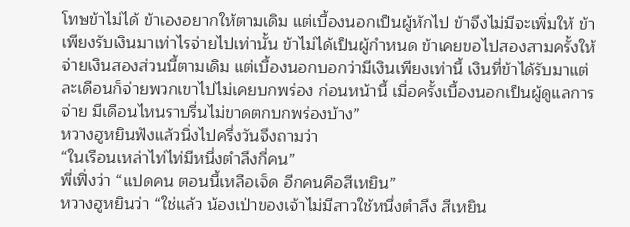โทษข้าไม่ได้ ข้าเองอยากให้ตามเดิม แต่เบื้องนอกเป็นผู้หักไป ข้าจึงไม่มีจะเพิ่มให้ ข้าเพียงรับเงินมาเท่าไรจ่ายไปเท่านั้น ข้าไม่ได้เป็นผู้กำหนด ข้าเคยขอไปสองสามครั้งให้จ่ายเงินสองส่วนนี้ตามเดิม แต่เบื้องนอกบอกว่ามีเงินเพียงเท่านี้ เงินที่ข้าได้รับมาแต่ละเดือนก็จ่ายพวกเขาไปไม่เคยบกพร่อง ก่อนหน้านี้ เมื่อครั้งเบื้องนอกเป็นผู้ดูแลการจ่าย มีเดือนไหนราบรื่นไม่ขาดตกบกพร่องบ้าง”
หวางฮูหยินฟังแล้วนิ่งไปครึ่งวันจึงถามว่า
“ในเรือนเหล่าไท่ไท่มีหนึ่งตำลึงกี่คน”
พี่เฟิ่งว่า “แปดคน ตอนนี้เหลือเจ็ด อีกคนคือสีเหยิน”
หวางฮูหยินว่า “ใช่แล้ว น้องเป่าของเจ้าไม่มีสาวใช้หนึ่งตำลึง สีเหยิน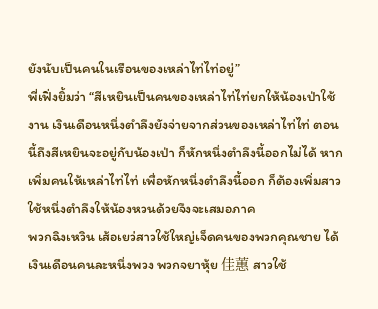ยังนับเป็นคนในเรือนของเหล่าไท่ไท่อยู่”
พี่เฟิ่งยิ้มว่า “สีเหยินเป็นคนของเหล่าไท่ไท่ยกให้น้องเป่าใช้งาน เงินเดือนหนึ่งตำลึงยังจ่ายจากส่วนของเหล่าไท่ไท่ ตอนนี้ถึงสีเหยินจะอยู่กับน้องเป่า ก็หักหนึ่งตำลึงนี้ออกไม่ได้ หากเพิ่มคนให้เหล่าไท่ไท่ เพื่อหักหนึ่งตำลึงนี้ออก ก็ต้องเพิ่มสาวใช้หนึ่งตำลึงให้น้องหวนด้วยจึงจะเสมอภาค
พวกฉิงเหวิน เส้อเยว่สาวใช้ใหญ่เจ็ดคนของพวกคุณชาย ได้เงินเดือนคนละหนึ่งพวง พวกจยาหุ้ย 佳蕙 สาวใช้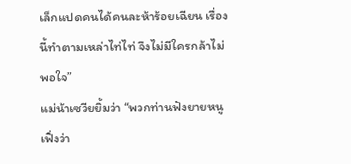เล็กแปดคนได้คนละห้าร้อยเฉียน เรื่องนี้ทำตามเหล่าไท่ไท่ จึงไม่มีใครกล้าไม่พอใจ”
แม่น้าเซวียยิ้มว่า “พวกท่านฟังยายหนูเฟิ่งว่า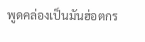พูดคล่องเป็นมันฮ่อตกร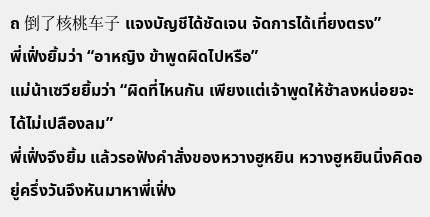ถ 倒了核桃车子 แจงบัญชีได้ชัดเจน จัดการได้เที่ยงตรง”
พี่เฟิ่งยิ้มว่า “อาหญิง ข้าพูดผิดไปหรือ”
แม่น้าเซวียยิ้มว่า “ผิดที่ไหนกัน เพียงแต่เจ้าพูดให้ช้าลงหน่อยจะได้ไม่เปลืองลม”
พี่เฟิ่งจึงยิ้ม แล้วรอฟังคำสั่งของหวางฮูหยิน หวางฮูหยินนิ่งคิดอยู่ครึ่งวันจึงหันมาหาพี่เฟิ่ง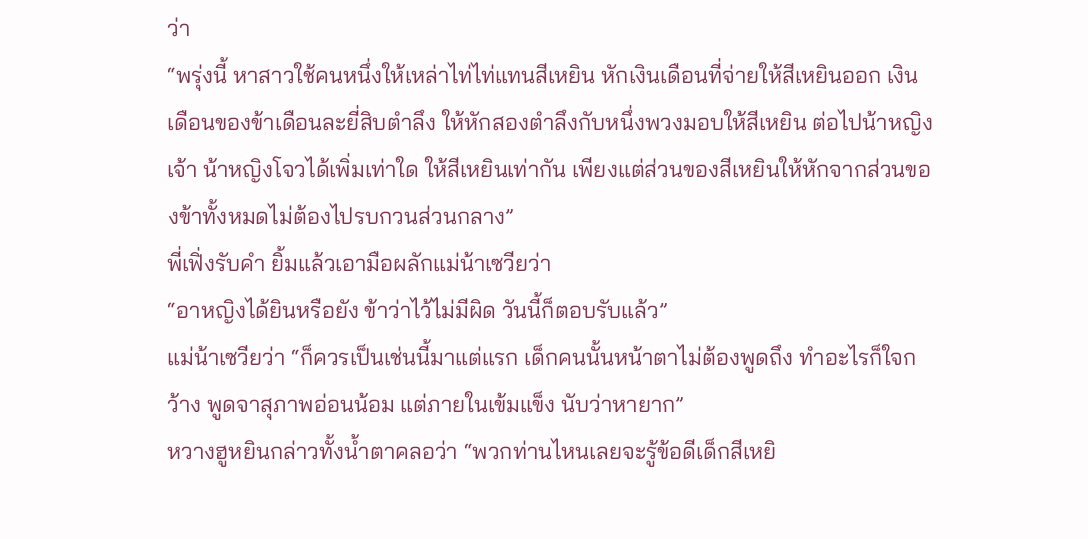ว่า
“พรุ่งนี้ หาสาวใช้คนหนึ่งให้เหล่าไท่ไท่แทนสีเหยิน หักเงินเดือนที่จ่ายให้สีเหยินออก เงินเดือนของข้าเดือนละยี่สิบตำลึง ให้หักสองตำลึงกับหนึ่งพวงมอบให้สีเหยิน ต่อไปน้าหญิงเจ้า น้าหญิงโจวได้เพิ่มเท่าใด ให้สีเหยินเท่ากัน เพียงแต่ส่วนของสีเหยินให้หักจากส่วนของข้าทั้งหมดไม่ต้องไปรบกวนส่วนกลาง”
พี่เฟิ่งรับคำ ยิ้มแล้วเอามือผลักแม่น้าเซวียว่า
“อาหญิงได้ยินหรือยัง ข้าว่าไว้ไม่มีผิด วันนี้ก็ตอบรับแล้ว”
แม่น้าเซวียว่า “ก็ควรเป็นเช่นนี้มาแต่แรก เด็กคนนั้นหน้าตาไม่ต้องพูดถึง ทำอะไรก็ใจกว้าง พูดจาสุภาพอ่อนน้อม แต่ภายในเข้มแข็ง นับว่าหายาก”
หวางฮูหยินกล่าวทั้งน้ำตาคลอว่า “พวกท่านไหนเลยจะรู้ข้อดีเด็กสีเหยิ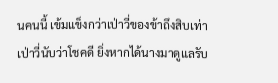นคนนี้ เข้มแข็งกว่าเป่าวี่ของข้าถึงสิบเท่า เป่าวี่นับว่าโชคดี ยิ่งหากได้นางมาดูแลรับ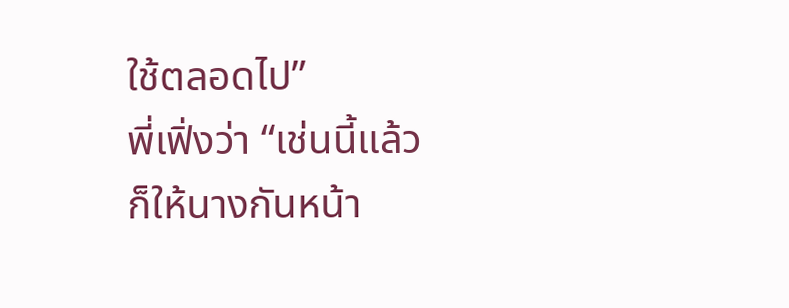ใช้ตลอดไป”
พี่เฟิ่งว่า “เช่นนี้แล้ว ก็ให้นางกันหน้า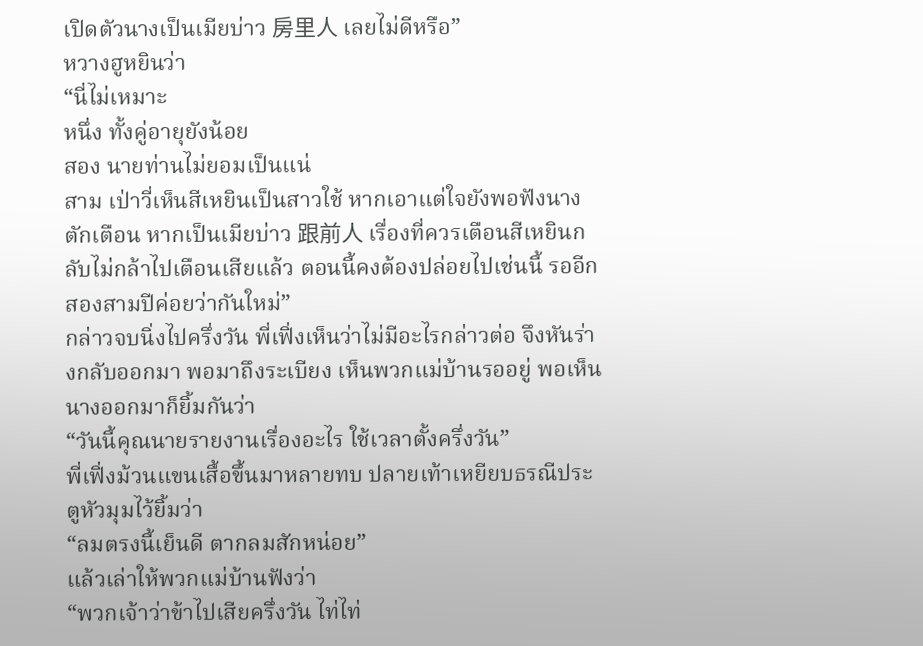เปิดตัวนางเป็นเมียบ่าว 房里人 เลยไม่ดีหรือ”
หวางฮูหยินว่า
“นี่ไม่เหมาะ
หนึ่ง ทั้งคู่อายุยังน้อย
สอง นายท่านไม่ยอมเป็นแน่
สาม เป่าวี่เห็นสีเหยินเป็นสาวใช้ หากเอาแต่ใจยังพอฟังนางตักเตือน หากเป็นเมียบ่าว 跟前人 เรื่องที่ควรเตือนสีเหยินกลับไม่กล้าไปเตือนเสียแล้ว ตอนนี้คงต้องปล่อยไปเช่นนี้ รออีกสองสามปีค่อยว่ากันใหม่”
กล่าวจบนิ่งไปครึ่งวัน พี่เฟิ่งเห็นว่าไม่มีอะไรกล่าวต่อ จึงหันร่างกลับออกมา พอมาถึงระเบียง เห็นพวกแม่บ้านรออยู่ พอเห็นนางออกมาก็ยิ้มกันว่า
“วันนี้คุณนายรายงานเรื่องอะไร ใช้เวลาตั้งครึ่งวัน”
พี่เฟิ่งม้วนแขนเสื้อขึ้นมาหลายทบ ปลายเท้าเหยียบธรณีประตูหัวมุมไว้ยิ้มว่า
“ลมตรงนี้เย็นดี ตากลมสักหน่อย”
แล้วเล่าให้พวกแม่บ้านฟังว่า
“พวกเจ้าว่าข้าไปเสียครึ่งวัน ไท่ไท่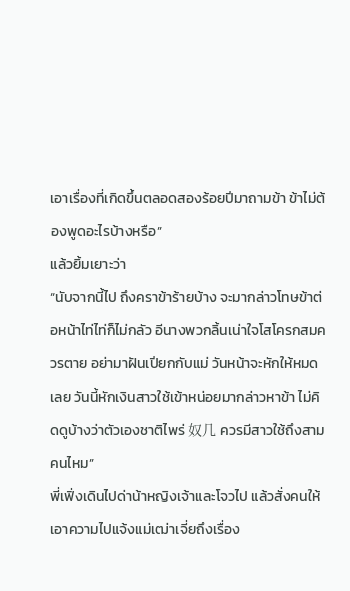เอาเรื่องที่เกิดขึ้นตลอดสองร้อยปีมาถามข้า ข้าไม่ต้องพูดอะไรบ้างหรือ”
แล้วยิ้มเยาะว่า
“นับจากนี้ไป ถึงคราข้าร้ายบ้าง จะมากล่าวโทษข้าต่อหน้าไท่ไท่ก็ไม่กลัว อีนางพวกลิ้นเน่าใจโสโครกสมควรตาย อย่ามาฝันเปียกกับแม่ วันหน้าจะหักให้หมดเลย วันนี้หักเงินสาวใช้เข้าหน่อยมากล่าวหาข้า ไม่คิดดูบ้างว่าตัวเองชาติไพร่ 奴几 ควรมีสาวใช้ถึงสามคนไหม”
พี่เฟิ่งเดินไปด่าน้าหญิงเจ้าและโจวไป แล้วสั่งคนให้เอาความไปแจ้งแม่เฒ่าเจี่ยถึงเรื่อง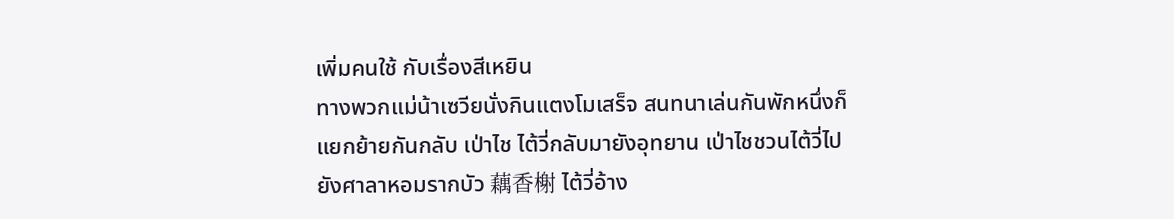เพิ่มคนใช้ กับเรื่องสีเหยิน
ทางพวกแม่น้าเซวียนั่งกินแตงโมเสร็จ สนทนาเล่นกันพักหนึ่งก็แยกย้ายกันกลับ เป่าไช ไต้วี่กลับมายังอุทยาน เป่าไชชวนไต้วี่ไปยังศาลาหอมรากบัว 藕香榭 ไต้วี่อ้าง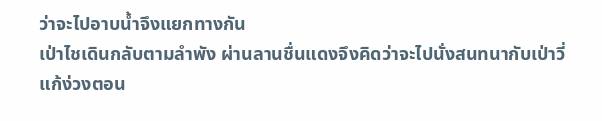ว่าจะไปอาบน้ำจึงแยกทางกัน
เป่าไชเดินกลับตามลำพัง ผ่านลานชื่นแดงจึงคิดว่าจะไปนั่งสนทนากับเป่าวี่แก้ง่วงตอน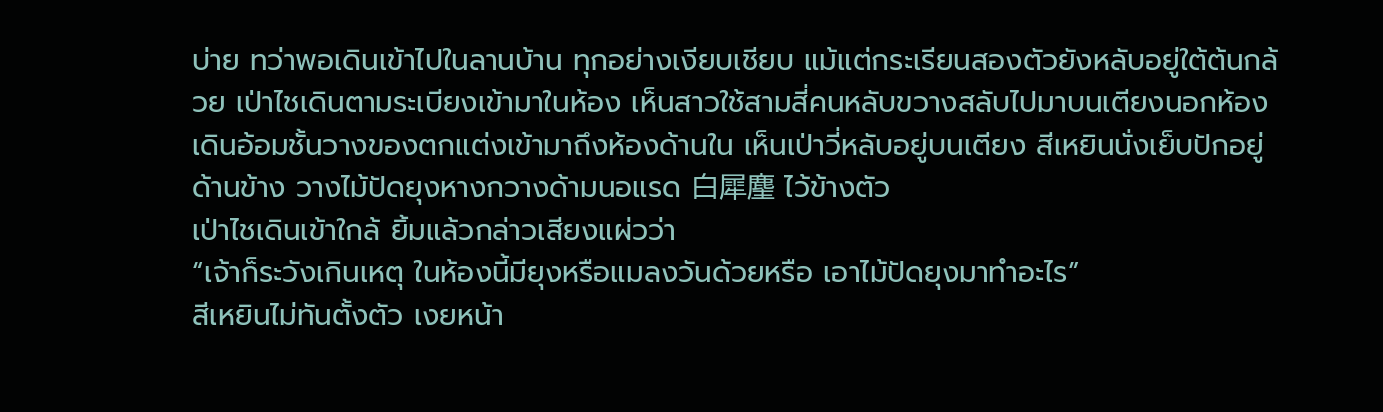บ่าย ทว่าพอเดินเข้าไปในลานบ้าน ทุกอย่างเงียบเชียบ แม้แต่กระเรียนสองตัวยังหลับอยู่ใต้ต้นกล้วย เป่าไชเดินตามระเบียงเข้ามาในห้อง เห็นสาวใช้สามสี่คนหลับขวางสลับไปมาบนเตียงนอกห้อง เดินอ้อมชั้นวางของตกแต่งเข้ามาถึงห้องด้านใน เห็นเป่าวี่หลับอยู่บนเตียง สีเหยินนั่งเย็บปักอยู่ด้านข้าง วางไม้ปัดยุงหางกวางด้ามนอแรด 白犀麈 ไว้ข้างตัว
เป่าไชเดินเข้าใกล้ ยิ้มแล้วกล่าวเสียงแผ่วว่า
“เจ้าก็ระวังเกินเหตุ ในห้องนี้มียุงหรือแมลงวันด้วยหรือ เอาไม้ปัดยุงมาทำอะไร”
สีเหยินไม่ทันตั้งตัว เงยหน้า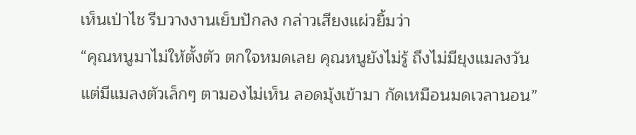เห็นเป่าไช รีบวางงานเย็บปักลง กล่าวเสียงแผ่วยิ้มว่า
“คุณหนูมาไม่ให้ตั้งตัว ตกใจหมดเลย คุณหนูยังไม่รู้ ถึงไม่มียุงแมลงวัน แต่มีแมลงตัวเล็กๆ ตามองไม่เห็น ลอดมุ้งเข้ามา กัดเหมือนมดเวลานอน”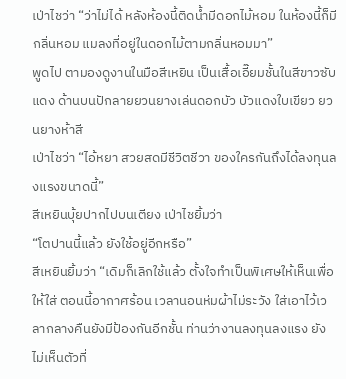เป่าไชว่า “ว่าไม่ได้ หลังห้องนี้ติดน้ำมีดอกไม้หอม ในห้องนี้ก็มีกลิ่นหอม แมลงที่อยู่ในดอกไม้ตามกลิ่นหอมมา”
พูดไป ตามองดูงานในมือสีเหยิน เป็นเสื้อเอี๊ยมชั้นในสีขาวซับแดง ด้านบนปักลายยวนยางเล่นดอกบัว บัวแดงใบเขียว ยวนยางห้าสี
เป่าไชว่า “ไอ้หยา สวยสดมีชีวิตชีวา ของใครกันถึงได้ลงทุนลงแรงขนาดนี้”
สีเหยินบุ้ยปากไปบนเตียง เป่าไชยิ้มว่า
“โตปานนี้แล้ว ยังใช้อยู่อีกหรือ”
สีเหยินยิ้มว่า “เดิมก็เลิกใช้แล้ว ตั้งใจทำเป็นพิเศษให้เห็นเพื่อให้ใส่ ตอนนี้อากาศร้อน เวลานอนห่มผ้าไม่ระวัง ใส่เอาไว้เวลากลางคืนยังมีป้องกันอีกชั้น ท่านว่างานลงทุนลงแรง ยังไม่เห็นตัวที่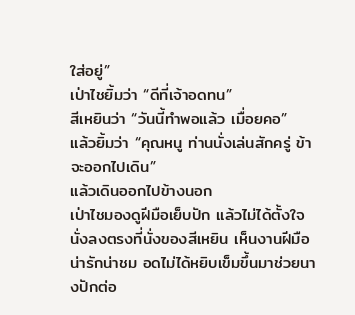ใส่อยู่”
เป่าไชยิ้มว่า “ดีที่เจ้าอดทน”
สีเหยินว่า “วันนี้ทำพอแล้ว เมื่อยคอ”
แล้วยิ้มว่า “คุณหนู ท่านนั่งเล่นสักครู่ ข้าจะออกไปเดิน”
แล้วเดินออกไปข้างนอก
เป่าไชมองดูฝีมือเย็บปัก แล้วไม่ได้ตั้งใจ นั่งลงตรงที่นั่งของสีเหยิน เห็นงานฝีมือน่ารักน่าชม อดไม่ได้หยิบเข็มขึ้นมาช่วยนางปักต่อ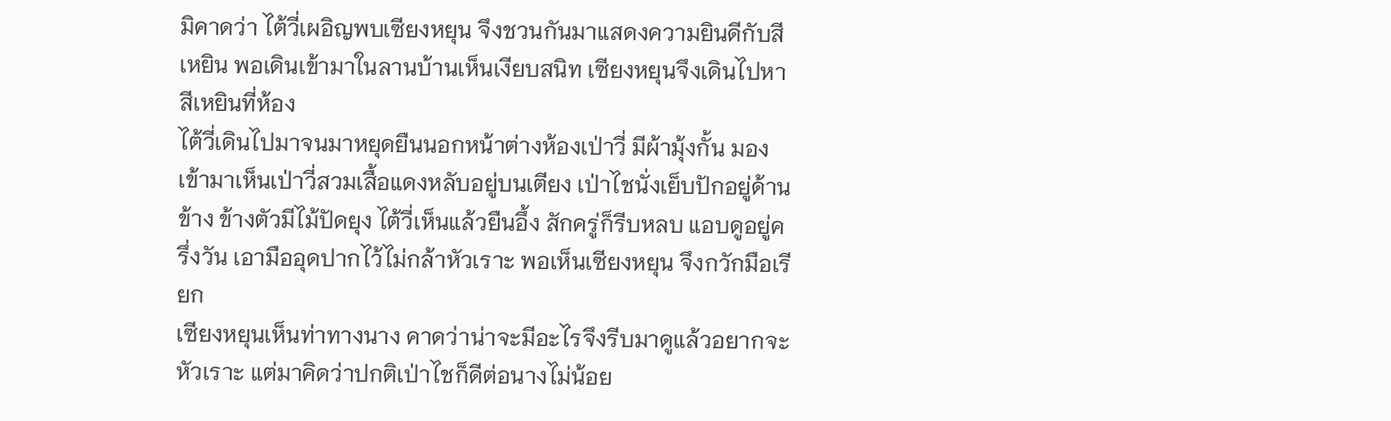มิคาดว่า ไต้วี่เผอิญพบเซียงหยุน จึงชวนกันมาแสดงความยินดีกับสีเหยิน พอเดินเข้ามาในลานบ้านเห็นเงียบสนิท เซียงหยุนจึงเดินไปหาสีเหยินที่ห้อง
ไต้วี่เดินไปมาจนมาหยุดยืนนอกหน้าต่างห้องเป่าวี่ มีผ้ามุ้งกั้น มองเข้ามาเห็นเป่าวี่สวมเสื้อแดงหลับอยู่บนเตียง เป่าไชนั่งเย็บปักอยู่ด้านข้าง ข้างตัวมีไม้ปัดยุง ไต้วี่เห็นแล้วยืนอึ้ง สักครู่ก็รีบหลบ แอบดูอยู่ครึ่งวัน เอามืออุดปากไว้ไม่กล้าหัวเราะ พอเห็นเซียงหยุน จึงกวักมือเรียก
เซียงหยุนเห็นท่าทางนาง คาดว่าน่าจะมีอะไรจึงรีบมาดูแล้วอยากจะหัวเราะ แต่มาคิดว่าปกติเป่าไชก็ดีต่อนางไม่น้อย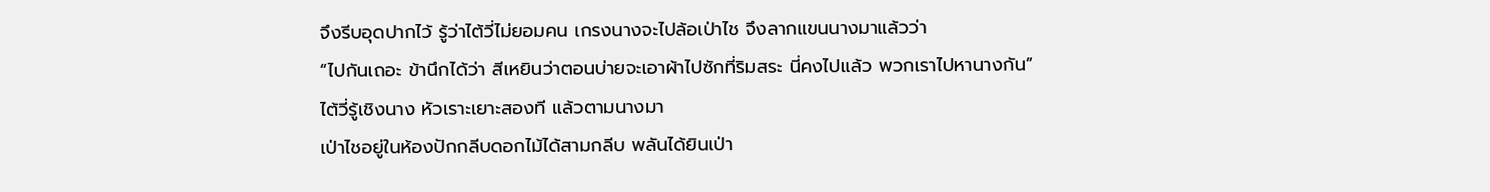จึงรีบอุดปากไว้ รู้ว่าไต้วี่ไม่ยอมคน เกรงนางจะไปล้อเป่าไช จึงลากแขนนางมาแล้วว่า
“ไปกันเถอะ ข้านึกได้ว่า สีเหยินว่าตอนบ่ายจะเอาผ้าไปซักที่ริมสระ นี่คงไปแล้ว พวกเราไปหานางกัน”
ไต้วี่รู้เชิงนาง หัวเราะเยาะสองที แล้วตามนางมา
เป่าไชอยู่ในห้องปักกลีบดอกไม้ได้สามกลีบ พลันได้ยินเป่า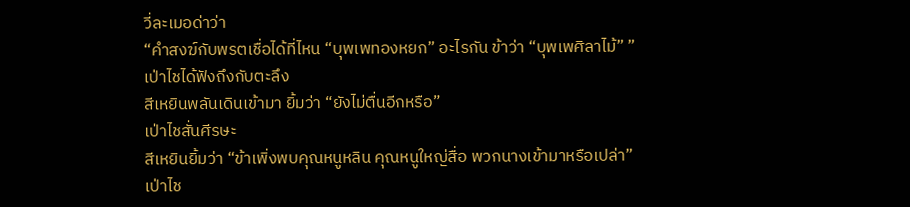วี่ละเมอด่าว่า
“คำสงฆ์กับพรตเชื่อได้ที่ไหน “บุพเพทองหยก” อะไรกัน ข้าว่า “บุพเพศิลาไม้” ”
เป่าไชได้ฟังถึงกับตะลึง
สีเหยินพลันเดินเข้ามา ยิ้มว่า “ยังไม่ตื่นอีกหรือ”
เป่าไชสั่นศีรษะ
สีเหยินยิ้มว่า “ข้าเพิ่งพบคุณหนูหลิน คุณหนูใหญ่สื่อ พวกนางเข้ามาหรือเปล่า”
เป่าไช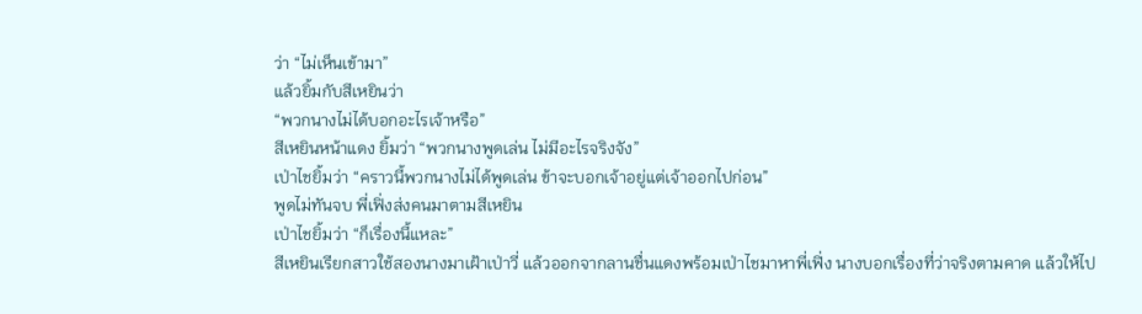ว่า “ไม่เห็นเข้ามา”
แล้วยิ้มกับสีเหยินว่า
“พวกนางไม่ได้บอกอะไรเจ้าหรือ”
สีเหยินหน้าแดง ยิ้มว่า “พวกนางพูดเล่น ไม่มีอะไรจริงจัง”
เป่าไชยิ้มว่า “คราวนี้พวกนางไม่ได้พูดเล่น ข้าจะบอกเจ้าอยู่แต่เจ้าออกไปก่อน”
พูดไม่ทันจบ พี่เฟิ่งส่งคนมาตามสีเหยิน
เป่าไชยิ้มว่า “ก็เรื่องนี้แหละ”
สีเหยินเรียกสาวใช้สองนางมาเฝ้าเป่าวี่ แล้วออกจากลานชื่นแดงพร้อมเป่าไชมาหาพี่เฟิ่ง นางบอกเรื่องที่ว่าจริงตามคาด แล้วให้ไป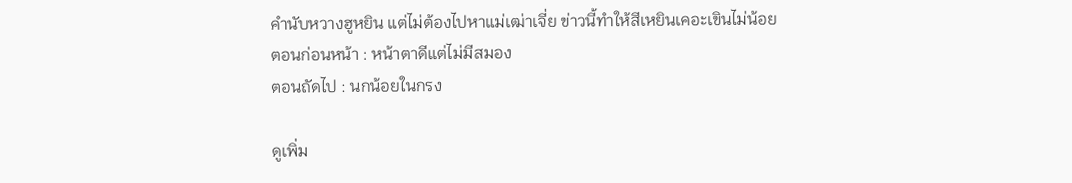คำนับหวางฮูหยิน แต่ไม่ต้องไปหาแม่เฒ่าเจี่ย ข่าวนี้ทำให้สีเหยินเคอะเขินไม่น้อย
ตอนก่อนหน้า : หน้าตาดีแต่ไม่มีสมอง
ตอนถัดไป : นกน้อยในกรง

ดูเพิ่ม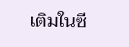เติมในซี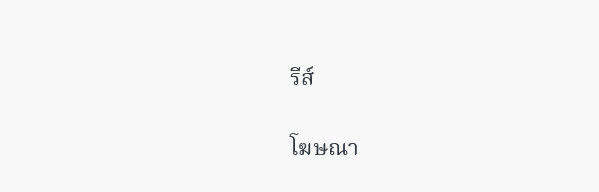รีส์

โฆษณา